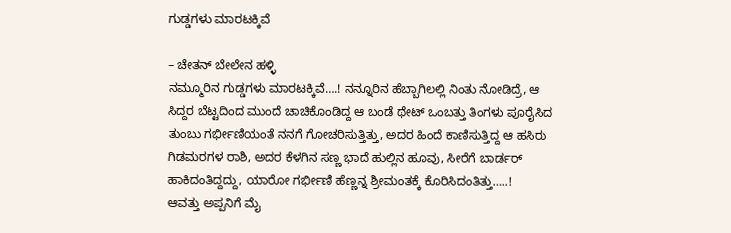ಗುಡ್ಡಗಳು ಮಾರಟಕ್ಕಿವೆ

– ಚೇತನ್ ಬೇಲೇನ ಹಳ್ಳಿ
ನಮ್ಮೂರಿನ ಗುಡ್ಡಗಳು ಮಾರಟಕ್ಕಿವೆ….! ನನ್ನೂರಿನ ಹೆಬ್ಬಾಗಿಲಲ್ಲಿ ನಿಂತು ನೋಡಿದ್ರೆ, ಆ ಸಿದ್ದರ ಬೆಟ್ಟದಿಂದ ಮುಂದೆ ಚಾಚಿಕೊಂಡಿದ್ದ ಆ ಬಂಡೆ ಥೇಟ್ ಒಂಬತ್ತು ತಿಂಗಳು ಪೂರೈಸಿದ ತುಂಬು ಗರ್ಭೀಣಿಯಂತೆ ನನಗೆ ಗೋಚರಿಸುತ್ತಿತ್ತು, ಅದರ ಹಿಂದೆ ಕಾಣಿಸುತ್ತಿದ್ದ ಆ ಹಸಿರು ಗಿಡಮರಗಳ ರಾಶಿ, ಅದರ ಕೆಳಗಿನ ಸಣ್ಣ ಭಾದೆ ಹುಲ್ಲಿನ ಹೂವು, ಸೀರೆಗೆ ಬಾರ್ಡರ್ ಹಾಕಿದಂತಿದ್ದದ್ದು, ಯಾರೋ ಗರ್ಭೀಣಿ ಹೆಣ್ಣನ್ನ ಶ್ರೀಮಂತಕ್ಕೆ ಕೊರಿಸಿದಂತಿತ್ತು…..!
ಆವತ್ತು ಅಪ್ಪನಿಗೆ ಮೈ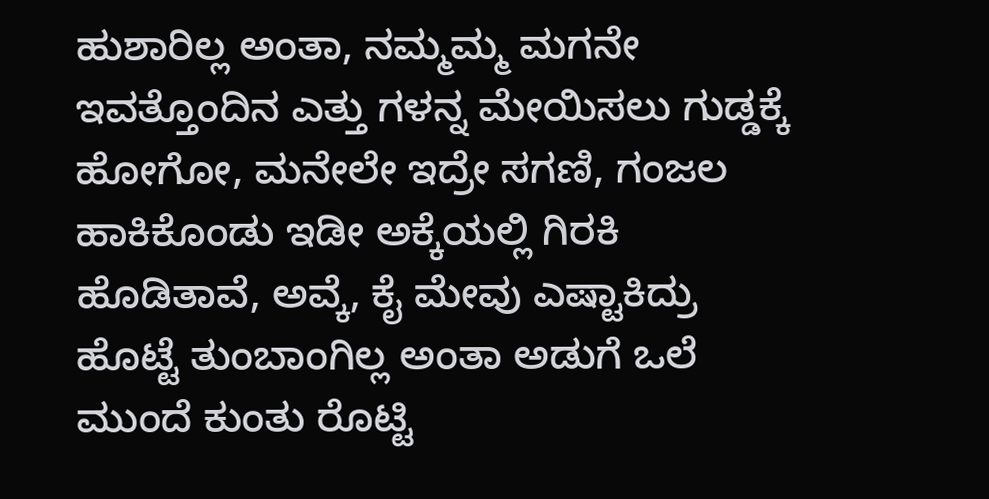ಹುಶಾರಿಲ್ಲ ಅಂತಾ, ನಮ್ಮಮ್ಮ ಮಗನೇ ಇವತ್ತೊಂದಿನ ಎತ್ತು ಗಳನ್ನ ಮೇಯಿಸಲು ಗುಡ್ಡಕ್ಕೆ ಹೋಗೋ, ಮನೇಲೇ ಇದ್ರೇ ಸಗಣಿ, ಗಂಜಲ ಹಾಕಿಕೊಂಡು ಇಡೀ ಅಕ್ಕೆಯಲ್ಲಿ ಗಿರಕಿ ಹೊಡಿತಾವೆ, ಅವ್ಕೆ, ಕೈ ಮೇವು ಎಷ್ಟಾಕಿದ್ರು ಹೊಟ್ಟೆ ತುಂಬಾಂಗಿಲ್ಲ ಅಂತಾ ಅಡುಗೆ ಒಲೆ ಮುಂದೆ ಕುಂತು ರೊಟ್ಟಿ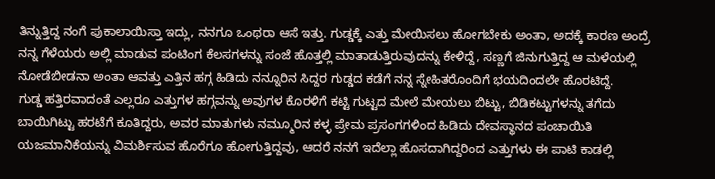ತಿನ್ನುತ್ತಿದ್ದ ನಂಗೆ ಪುಕಾಲಾಯಿಸ್ತಾ ಇದ್ಲು, ನನಗೂ ಒಂಥರಾ ಆಸೆ ಇತ್ತು. ಗುಡ್ಡಕ್ಕೆ ಎತ್ತು ಮೇಯಿಸಲು ಹೋಗಬೇಕು ಅಂತಾ, ಅದಕ್ಕೆ ಕಾರಣ ಅಂದ್ರೆ ನನ್ನ ಗೆಳೆಯರು ಅಲ್ಲಿ ಮಾಡುವ ಪಂಟಿಂಗ ಕೆಲಸಗಳನ್ನು ಸಂಜೆ ಹೊತ್ತಲ್ಲಿ ಮಾತಾಡುತ್ತಿರುವುದನ್ನು ಕೇಳಿದ್ದೆ, ಸಣ್ಣಗೆ ಜಿನುಗುತ್ತಿದ್ದ ಆ ಮಳೆಯಲ್ಲಿ ನೋಡೆಬೀಡನಾ ಅಂತಾ ಆವತ್ತು ಎತ್ತಿನ ಹಗ್ಗ ಹಿಡಿದು ನನ್ನೂರಿನ ಸಿದ್ದರ ಗುಡ್ಡದ ಕಡೆಗೆ ನನ್ನ ಸ್ನೇಹಿತರೊಂದಿಗೆ ಭಯದಿಂದಲೇ ಹೊರಟಿದ್ದೆ.
ಗುಡ್ಡ ಹತ್ತಿರವಾದಂತೆ ಎಲ್ಲರೂ ಎತ್ತುಗಳ ಹಗ್ಗವನ್ನು ಅವುಗಳ ಕೊರಳಿಗೆ ಕಟ್ಟಿ ಗುಟ್ಟದ ಮೇಲೆ ಮೇಯಲು ಬಿಟ್ಟು, ಬಿಡಿಕಟ್ಟುಗಳನ್ನು ತಗೆದು ಬಾಯಿಗಿಟ್ಟು ಹರಟೆಗೆ ಕೂತಿದ್ದರು, ಅವರ ಮಾತುಗಳು ನಮ್ಮೂರಿನ ಕಳ್ಳ ಪ್ರೇಮ ಪ್ರಸಂಗಗಳಿಂದ ಹಿಡಿದು ದೇವಸ್ಥಾನದ ಪಂಚಾಯಿತಿ ಯಜಮಾನಿಕೆಯನ್ನು ವಿಮರ್ಶಿಸುವ ಹೊರೆಗೂ ಹೋಗುತ್ತಿದ್ದವು, ಆದರೆ ನನಗೆ ಇದೆಲ್ಲಾ ಹೊಸದಾಗಿದ್ದರಿಂದ ಎತ್ತುಗಳು ಈ ಪಾಟಿ ಕಾಡಲ್ಲಿ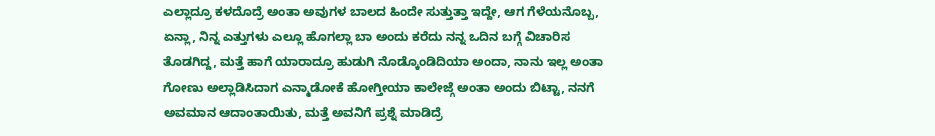ಎಲ್ಲಾದ್ರೂ ಕಳದೊದ್ರೆ ಅಂತಾ ಅವುಗಳ ಬಾಲದ ಹಿಂದೇ ಸುತ್ತುತ್ತಾ ಇದ್ದೇ, ಆಗ ಗೆಳೆಯನೊಬ್ಬ, ಏನ್ಲಾ, ನಿನ್ನ ಎತ್ತುಗಳು ಎಲ್ಲೂ ಹೊಗಲ್ಲಾ ಬಾ ಅಂದು ಕರೆದು ನನ್ನ ಒದಿನ ಬಗ್ಗೆ ವಿಚಾರಿಸ ತೊಡಗಿದ್ದ, ಮತ್ತೆ ಹಾಗೆ ಯಾರಾದ್ರೂ ಹುಡುಗಿ ನೊಡ್ಕೊಂಡಿದಿಯಾ ಅಂದಾ, ನಾನು ಇಲ್ಲ ಅಂತಾ ಗೋಣು ಅಲ್ಲಾಡಿಸಿದಾಗ ಎನ್ಮಾಡೋಕೆ ಹೋಗ್ತೀಯಾ ಕಾಲೇಜ್ಗೆ ಅಂತಾ ಅಂದು ಬಿಟ್ಟಾ, ನನಗೆ ಅವಮಾನ ಆದಾಂತಾಯಿತು, ಮತ್ತೆ ಅವನಿಗೆ ಪ್ರಶ್ನೆ ಮಾಡಿದ್ರೆ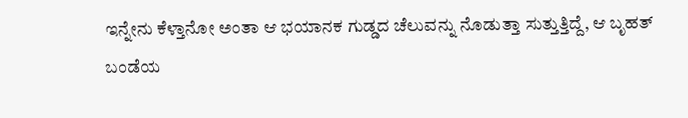ಇನ್ನೇನು ಕೆಳ್ತಾನೋ ಅಂತಾ ಆ ಭಯಾನಕ ಗುಡ್ಡದ ಚೆಲುವನ್ನು ನೊಡುತ್ತಾ ಸುತ್ತುತ್ತಿದ್ದೆ, ಆ ಬೃಹತ್ ಬಂಡೆಯ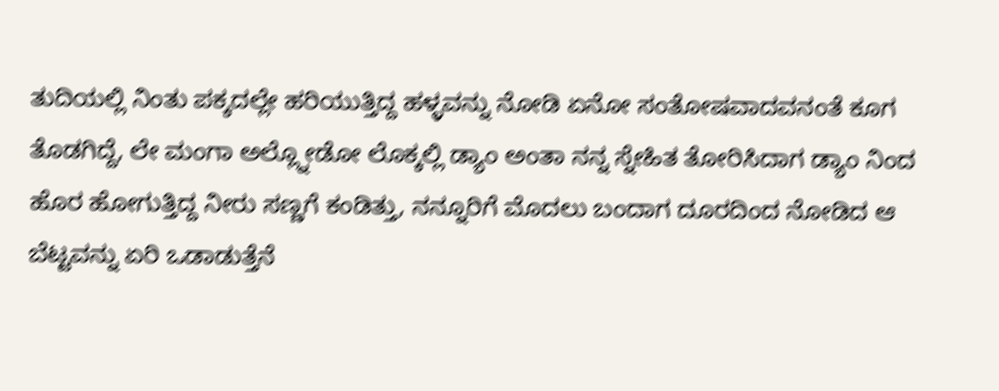ತುದಿಯಲ್ಲಿ ನಿಂತು ಪಕ್ಕದಲ್ಲೇ ಹರಿಯುತ್ತಿದ್ದ ಹಳ್ಳವನ್ನು ನೋಡಿ ಏನೋ ಸಂತೋಷವಾದವನಂತೆ ಕೂಗ ತೊಡಗಿದ್ದೆ, ಲೇ ಮಂಗಾ ಅಲ್ಲ್ನೋಡೋ ಲೊಕ್ಕಲ್ಲಿ ಡ್ಯಾಂ ಅಂತಾ ನನ್ನ ಸ್ನೇಹಿತ ತೋರಿಸಿದಾಗ ಡ್ಯಾಂ ನಿಂದ ಹೊರ ಹೋಗುತ್ತಿದ್ದ ನೀರು ಸಣ್ಣಗೆ ಕಂಡಿತ್ತು, ನನ್ನೂರಿಗೆ ಮೊದಲು ಬಂದಾಗ ದೂರದಿಂದ ನೋಡಿದ ಆ ಬೆಟ್ಟವನ್ನು ಏರಿ ಒಡಾಡುತ್ತೆನೆ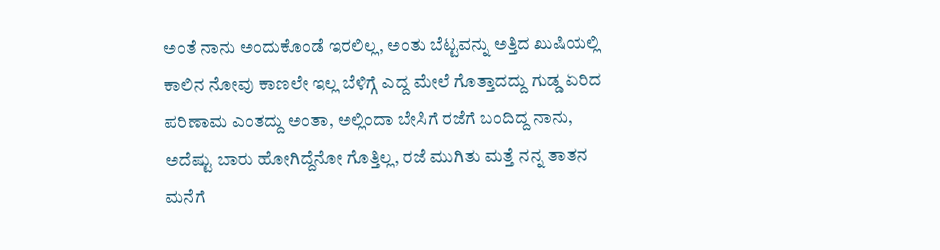ಅಂತೆ ನಾನು ಅಂದುಕೊಂಡೆ ಇರಲಿಲ್ಲ, ಅಂತು ಬೆಟ್ಟವನ್ನು ಅತ್ತಿದ ಖುಷಿಯಲ್ಲಿ ಕಾಲಿನ ನೋವು ಕಾಣಲೇ ಇಲ್ಲ ಬೆಳಿಗ್ಗೆ ಎದ್ದ ಮೇಲೆ ಗೊತ್ತಾದದ್ದು ಗುಡ್ಡ ಏರಿದ ಪರಿಣಾಮ ಎಂತದ್ದು ಅಂತಾ, ಅಲ್ಲಿಂದಾ ಬೇಸಿಗೆ ರಜೆಗೆ ಬಂದಿದ್ದ ನಾನು, ಅದೆಷ್ಟು ಬಾರು ಹೋಗಿದ್ದೆನೋ ಗೊತ್ತಿಲ್ಲ, ರಜೆ ಮುಗಿತು ಮತ್ತೆ ನನ್ನ ತಾತನ ಮನೆಗೆ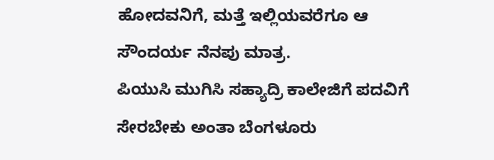ಹೋದವನಿಗೆ, ಮತ್ತೆ ಇಲ್ಲಿಯವರೆಗೂ ಆ ಸೌಂದರ್ಯ ನೆನಪು ಮಾತ್ರ.
ಪಿಯುಸಿ ಮುಗಿಸಿ ಸಹ್ಯಾದ್ರಿ ಕಾಲೇಜಿಗೆ ಪದವಿಗೆ ಸೇರಬೇಕು ಅಂತಾ ಬೆಂಗಳೂರು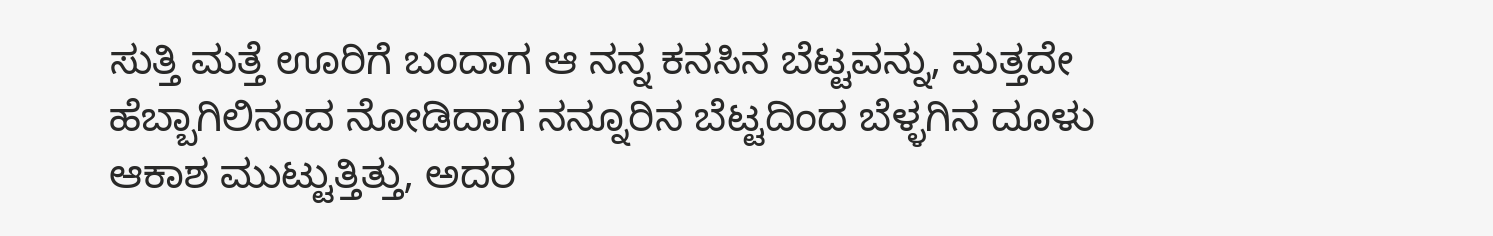ಸುತ್ತಿ ಮತ್ತೆ ಊರಿಗೆ ಬಂದಾಗ ಆ ನನ್ನ ಕನಸಿನ ಬೆಟ್ಟವನ್ನು, ಮತ್ತದೇ ಹೆಬ್ಬಾಗಿಲಿನಂದ ನೋಡಿದಾಗ ನನ್ನೂರಿನ ಬೆಟ್ಟದಿಂದ ಬೆಳ್ಳಗಿನ ದೂಳು ಆಕಾಶ ಮುಟ್ಟುತ್ತಿತ್ತು, ಅದರ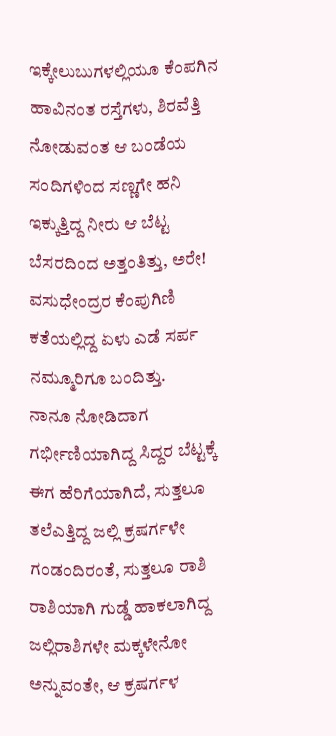ಇಕ್ಕೇಲುಬುಗಳಲ್ಲಿಯೂ ಕೆಂಪಗಿನ ಹಾವಿನಂತ ರಸ್ತೆಗಳು, ಶಿರವೆತ್ತಿ ನೋಡುವಂತ ಆ ಬಂಡೆಯ ಸಂದಿಗಳಿಂದ ಸಣ್ಣಗೇ ಹನಿ ಇಕ್ಕುತ್ತಿದ್ದ ನೀರು ಆ ಬೆಟ್ಟ ಬೆಸರದಿಂದ ಅತ್ತಂತಿತ್ತು, ಅರೇ! ವಸುಧೇಂದ್ರರ ಕೆಂಪುಗಿಣಿ ಕತೆಯಲ್ಲಿದ್ದ ಏಳು ಎಡೆ ಸರ್ಪ ನಮ್ಮೂರಿಗೂ ಬಂದಿತ್ತು.
ನಾನೂ ನೋಡಿದಾಗ ಗರ್ಭೀಣಿಯಾಗಿದ್ದ ಸಿದ್ದರ ಬೆಟ್ಟಕ್ಕೆ ಈಗ ಹೆರಿಗೆಯಾಗಿದೆ, ಸುತ್ತಲೂ ತಲೆಎತ್ತಿದ್ದ ಜಲ್ಲಿ ಕ್ರಷರ್ಗಳೇ ಗಂಡಂದಿರಂತೆ, ಸುತ್ತಲೂ ರಾಶಿ ರಾಶಿಯಾಗಿ ಗುಡ್ಡೆ ಹಾಕಲಾಗಿದ್ದ ಜಲ್ಲಿರಾಶಿಗಳೇ ಮಕ್ಕಳೇನೋ ಅನ್ನುವಂತೇ, ಆ ಕ್ರಷರ್ಗಳ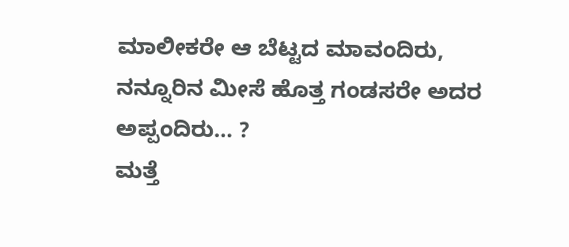ಮಾಲೀಕರೇ ಆ ಬೆಟ್ಟದ ಮಾವಂದಿರು, ನನ್ನೂರಿನ ಮೀಸೆ ಹೊತ್ತ ಗಂಡಸರೇ ಅದರ ಅಪ್ಪಂದಿರು… ?
ಮತ್ತೆ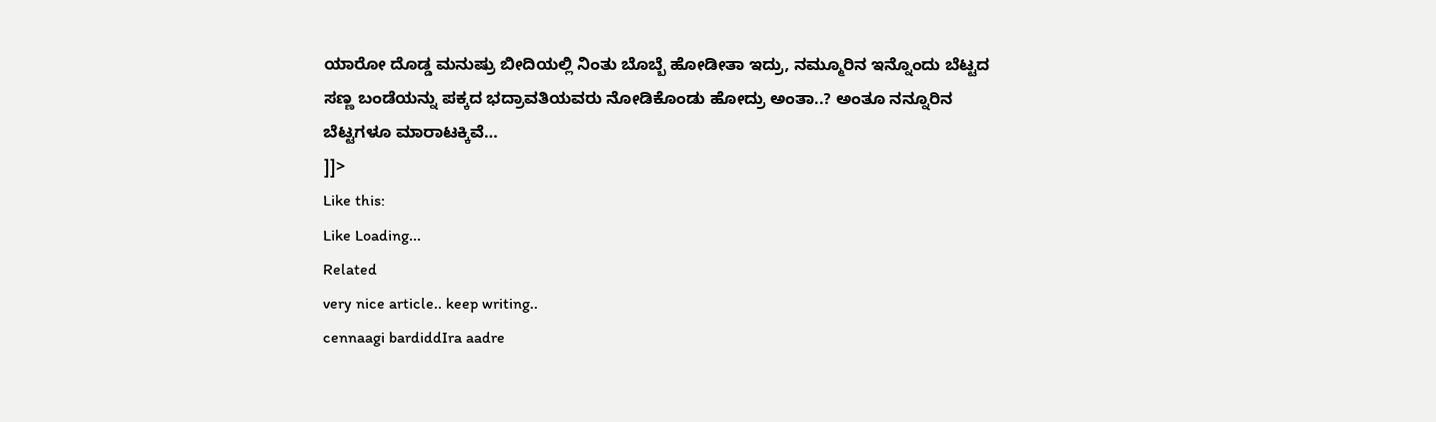ಯಾರೋ ದೊಡ್ಡ ಮನುಷ್ರು ಬೀದಿಯಲ್ಲಿ ನಿಂತು ಬೊಬ್ಬೆ ಹೋಡೀತಾ ಇದ್ರು, ನಮ್ಮೂರಿನ ಇನ್ನೊಂದು ಬೆಟ್ಟದ ಸಣ್ಣ ಬಂಡೆಯನ್ನು ಪಕ್ಕದ ಭದ್ರಾವತಿಯವರು ನೋಡಿಕೊಂಡು ಹೋದ್ರು ಅಂತಾ..? ಅಂತೂ ನನ್ನೂರಿನ ಬೆಟ್ಟಗಳೂ ಮಾರಾಟಕ್ಕಿವೆ…
]]>
Like this:
Like Loading...
Related
very nice article.. keep writing..
cennaagi bardiddIra aadre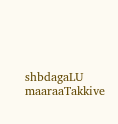shbdagaLU maaraaTakkive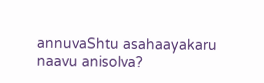annuvaShtu asahaayakaru naavu anisolva?